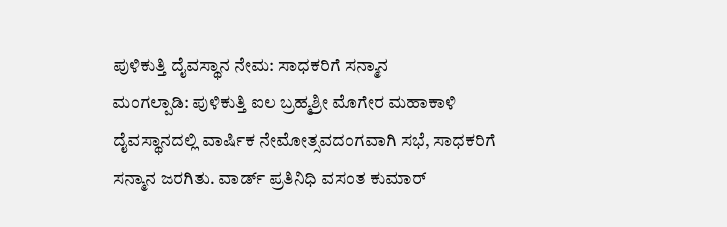ಪುಳಿಕುತ್ತಿ ದೈವಸ್ಥಾನ ನೇಮ: ಸಾಧಕರಿಗೆ ಸನ್ಮಾನ
ಮಂಗಲ್ಪಾಡಿ: ಪುಳಿಕುತ್ತಿ ಐಲ ಬ್ರಹ್ಮಶ್ರೀ ಮೊಗೇರ ಮಹಾಕಾಳಿ ದೈವಸ್ಥಾನದಲ್ಲಿ ವಾರ್ಷಿಕ ನೇಮೋತ್ಸವದಂಗವಾಗಿ ಸಭೆ, ಸಾಧಕರಿಗೆ ಸನ್ಮಾನ ಜರಗಿತು. ವಾರ್ಡ್ ಪ್ರತಿನಿಧಿ ವಸಂತ ಕುಮಾರ್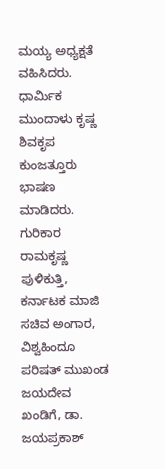ಮಯ್ಯ ಅಧ್ಯಕ್ಷತೆ ವಹಿಸಿದರು. ಧಾರ್ಮಿಕ ಮುಂದಾಳು ಕೃಷ್ಣ ಶಿವಕೃಪ ಕುಂಜತ್ತೂರು ಭಾಷಣ ಮಾಡಿದರು. ಗುರಿಕಾರ ರಾಮಕೃಷ್ಣ ಪುಳಿಕುತ್ತಿ, ಕರ್ನಾಟಕ ಮಾಜಿ ಸಚಿವ ಅಂಗಾರ, ವಿಶ್ವಹಿಂದೂ ಪರಿಷತ್ ಮುಖಂಡ ಜಯದೇವ ಖಂಡಿಗೆ, ಡಾ. ಜಯಪ್ರಕಾಶ್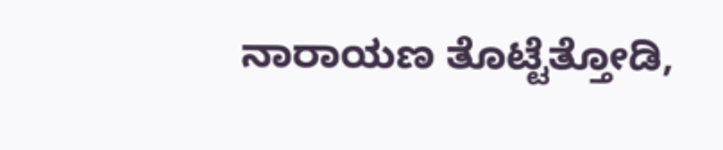ನಾರಾಯಣ ತೊಟ್ಟೆತ್ತೋಡಿ,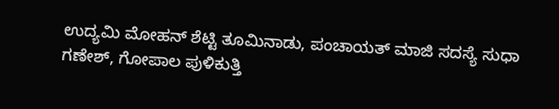ಉದ್ಯಮಿ ಮೋಹನ್ ಶೆಟ್ಟಿ ತೂಮಿನಾಡು, ಪಂಚಾಯತ್ ಮಾಜಿ ಸದಸ್ಯೆ ಸುಧಾ ಗಣೇಶ್, ಗೋಪಾಲ ಪುಳಿಕುತ್ತಿ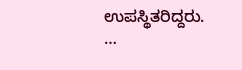ಉಪಸ್ಥಿತರಿದ್ದರು. …